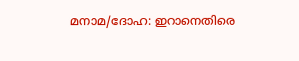മനാമ/ദോഹ: ഇറാനെതിരെ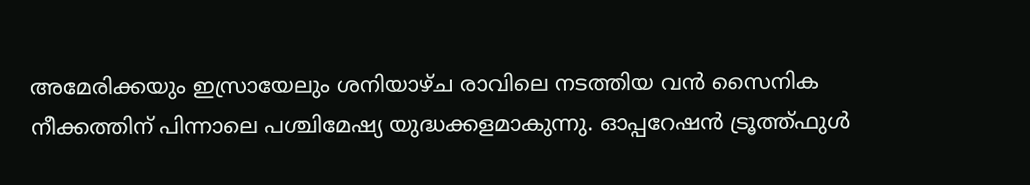അമേരിക്കയും ഇസ്രായേലും ശനിയാഴ്ച രാവിലെ നടത്തിയ വൻ സൈനിക നീക്കത്തിന് പിന്നാലെ പശ്ചിമേഷ്യ യുദ്ധക്കളമാകുന്നു. ഓപ്പറേഷൻ ട്രൂത്ത്ഫുൾ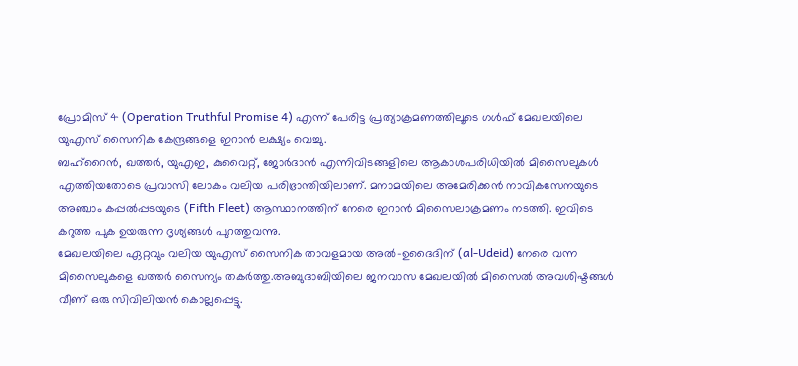പ്രോമിസ് 4 (Operation Truthful Promise 4) എന്ന് പേരിട്ട പ്രത്യാക്രമണത്തിലൂടെ ഗൾഫ് മേഖലയിലെ യുഎസ് സൈനിക കേന്ദ്രങ്ങളെ ഇറാൻ ലക്ഷ്യം വെച്ചു.
ബഹ്റൈൻ, ഖത്തർ, യുഎഇ, കുവൈറ്റ്, ജോർദാൻ എന്നിവിടങ്ങളിലെ ആകാശപരിധിയിൽ മിസൈലുകൾ എത്തിയതോടെ പ്രവാസി ലോകം വലിയ പരിഭ്രാന്തിയിലാണ്. മനാമയിലെ അമേരിക്കൻ നാവികസേനയുടെ അഞ്ചാം കപ്പൽപ്പടയുടെ (Fifth Fleet) ആസ്ഥാനത്തിന് നേരെ ഇറാൻ മിസൈലാക്രമണം നടത്തി. ഇവിടെ കറുത്ത പുക ഉയരുന്ന ദൃശ്യങ്ങൾ പുറത്തുവന്നു.
മേഖലയിലെ ഏറ്റവും വലിയ യുഎസ് സൈനിക താവളമായ അൽ-ഉദൈദിന് (al-Udeid) നേരെ വന്ന മിസൈലുകളെ ഖത്തർ സൈന്യം തകർത്തു.അബുദാബിയിലെ ജനവാസ മേഖലയിൽ മിസൈൽ അവശിഷ്ടങ്ങൾ വീണ് ഒരു സിവിലിയൻ കൊല്ലപ്പെട്ടു.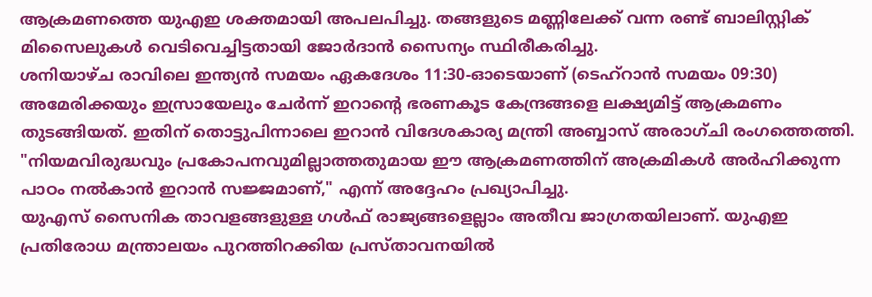ആക്രമണത്തെ യുഎഇ ശക്തമായി അപലപിച്ചു. തങ്ങളുടെ മണ്ണിലേക്ക് വന്ന രണ്ട് ബാലിസ്റ്റിക് മിസൈലുകൾ വെടിവെച്ചിട്ടതായി ജോർദാൻ സൈന്യം സ്ഥിരീകരിച്ചു.
ശനിയാഴ്ച രാവിലെ ഇന്ത്യൻ സമയം ഏകദേശം 11:30-ഓടെയാണ് (ടെഹ്റാൻ സമയം 09:30) അമേരിക്കയും ഇസ്രായേലും ചേർന്ന് ഇറാന്റെ ഭരണകൂട കേന്ദ്രങ്ങളെ ലക്ഷ്യമിട്ട് ആക്രമണം തുടങ്ങിയത്. ഇതിന് തൊട്ടുപിന്നാലെ ഇറാൻ വിദേശകാര്യ മന്ത്രി അബ്ബാസ് അരാഗ്ചി രംഗത്തെത്തി. "നിയമവിരുദ്ധവും പ്രകോപനവുമില്ലാത്തതുമായ ഈ ആക്രമണത്തിന് അക്രമികൾ അർഹിക്കുന്ന പാഠം നൽകാൻ ഇറാൻ സജ്ജമാണ്," എന്ന് അദ്ദേഹം പ്രഖ്യാപിച്ചു.
യുഎസ് സൈനിക താവളങ്ങളുള്ള ഗൾഫ് രാജ്യങ്ങളെല്ലാം അതീവ ജാഗ്രതയിലാണ്. യുഎഇ പ്രതിരോധ മന്ത്രാലയം പുറത്തിറക്കിയ പ്രസ്താവനയിൽ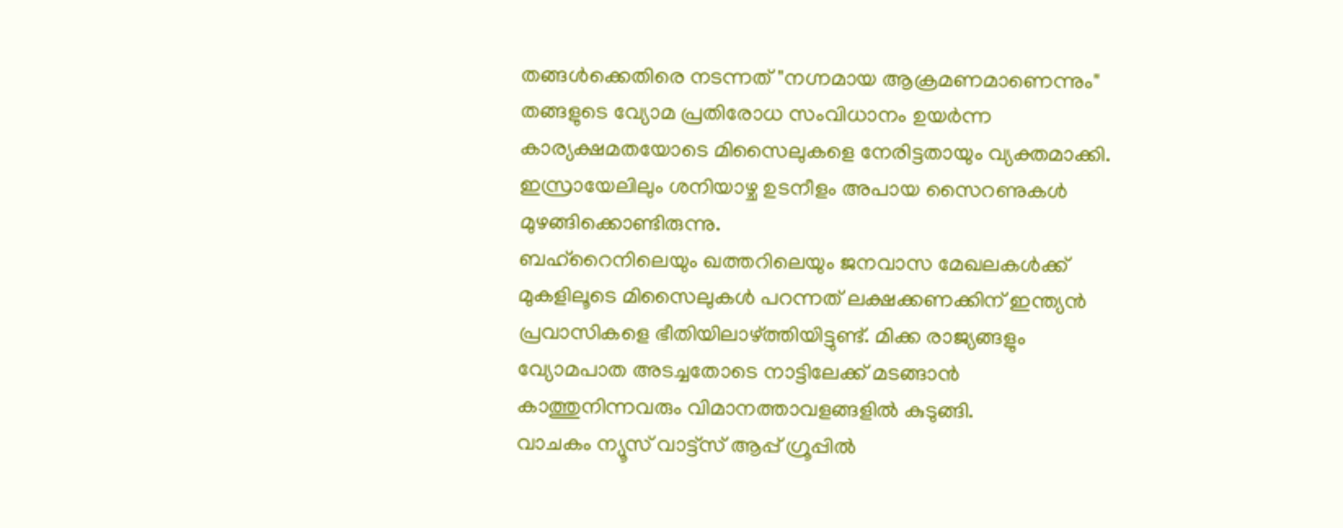തങ്ങൾക്കെതിരെ നടന്നത് "നഗ്നമായ ആക്രമണമാണെന്നും" തങ്ങളുടെ വ്യോമ പ്രതിരോധ സംവിധാനം ഉയർന്ന കാര്യക്ഷമതയോടെ മിസൈലുകളെ നേരിട്ടതായും വ്യക്തമാക്കി. ഇസ്രായേലിലും ശനിയാഴ്ച ഉടനീളം അപായ സൈറണുകൾ മുഴങ്ങിക്കൊണ്ടിരുന്നു.
ബഹ്റൈനിലെയും ഖത്തറിലെയും ജനവാസ മേഖലകൾക്ക് മുകളിലൂടെ മിസൈലുകൾ പറന്നത് ലക്ഷക്കണക്കിന് ഇന്ത്യൻ പ്രവാസികളെ ഭീതിയിലാഴ്ത്തിയിട്ടുണ്ട്. മിക്ക രാജ്യങ്ങളും വ്യോമപാത അടച്ചതോടെ നാട്ടിലേക്ക് മടങ്ങാൻ കാത്തുനിന്നവരും വിമാനത്താവളങ്ങളിൽ കുടുങ്ങി.
വാചകം ന്യൂസ് വാട്ട്സ് ആപ്പ് ഗ്രൂപ്പിൽ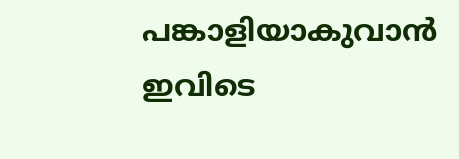പങ്കാളിയാകുവാൻ
ഇവിടെ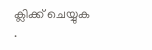ക്ലിക്ക് ചെയ്യുക
.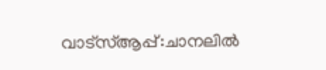വാട്സ്ആപ്പ്:ചാനലിൽ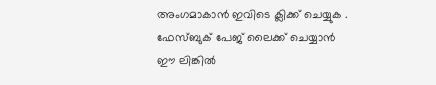അംഗമാകാൻ ഇവിടെ ക്ലിക്ക് ചെയ്യുക .
ഫേസ്ബുക് പേജ് ലൈക്ക് ചെയ്യാൻ ഈ ലിങ്കിൽ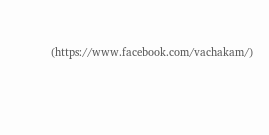(https://www.facebook.com/vachakam/)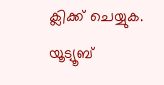ക്ലിക്ക് ചെയ്യുക.
യൂട്യൂബ്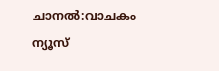ചാനൽ:വാചകം ന്യൂസ്